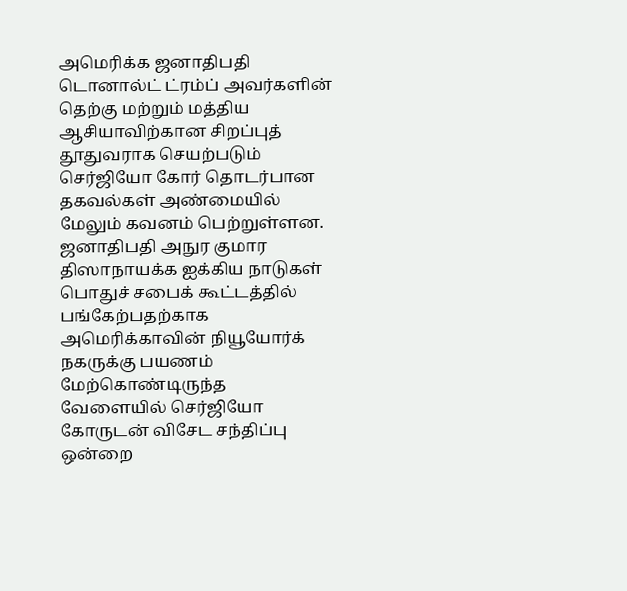அமெரிக்க ஜனாதிபதி டொனால்ட் ட்ரம்ப் அவர்களின் தெற்கு மற்றும் மத்திய ஆசியாவிற்கான சிறப்புத் தூதுவராக செயற்படும் செர்ஜியோ கோர் தொடர்பான தகவல்கள் அண்மையில் மேலும் கவனம் பெற்றுள்ளன. ஜனாதிபதி அநுர குமார திஸாநாயக்க ஐக்கிய நாடுகள் பொதுச் சபைக் கூட்டத்தில் பங்கேற்பதற்காக அமெரிக்காவின் நியூயோர்க் நகருக்கு பயணம் மேற்கொண்டிருந்த வேளையில் செர்ஜியோ கோருடன் விசேட சந்திப்பு ஒன்றை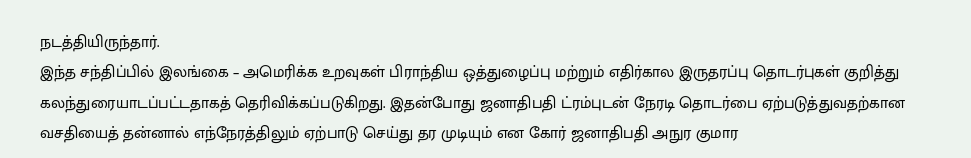நடத்தியிருந்தார்.
இந்த சந்திப்பில் இலங்கை – அமெரிக்க உறவுகள் பிராந்திய ஒத்துழைப்பு மற்றும் எதிர்கால இருதரப்பு தொடர்புகள் குறித்து கலந்துரையாடப்பட்டதாகத் தெரிவிக்கப்படுகிறது. இதன்போது ஜனாதிபதி ட்ரம்புடன் நேரடி தொடர்பை ஏற்படுத்துவதற்கான வசதியைத் தன்னால் எந்நேரத்திலும் ஏற்பாடு செய்து தர முடியும் என கோர் ஜனாதிபதி அநுர குமார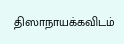திஸாநாயக்கவிடம்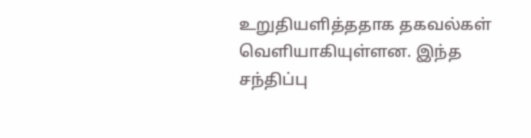உறுதியளித்ததாக தகவல்கள் வெளியாகியுள்ளன. இந்த சந்திப்பு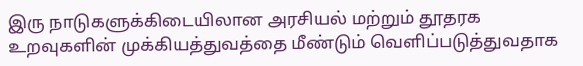இரு நாடுகளுக்கிடையிலான அரசியல் மற்றும் தூதரக உறவுகளின் முக்கியத்துவத்தை மீண்டும் வெளிப்படுத்துவதாக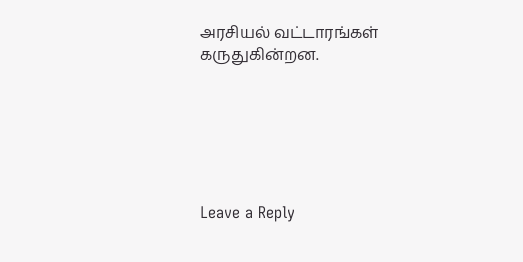அரசியல் வட்டாரங்கள் கருதுகின்றன.






Leave a Reply